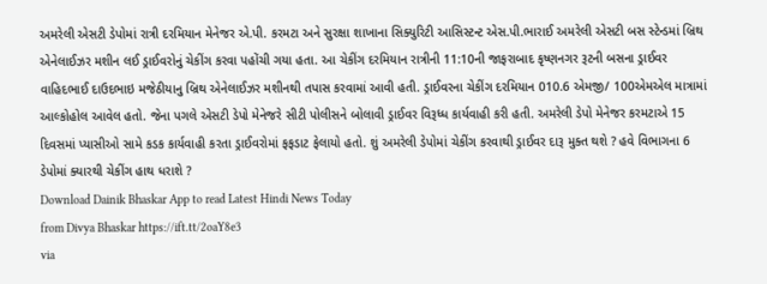અમરેલી એસટી ડેપોમાં રાત્રી દરમિયાન મેનેજર એ.પી. કરમટા અને સુરક્ષા શાખાના સિક્યુરિટી આસિસ્ટન્ટ એસ.પી.ભારાઈ અમરેલી એસટી બસ સ્ટેન્ડમાં બ્રિથ એનેલાઈઝર મશીન લઈ ડ્રાઈવરોનું ચેકીંગ કરવા પહોંચી ગયા હતા. આ ચેકીંગ દરમિયાન રાત્રીની 11:10ની જાફરાબાદ કૃષ્ણનગર રૂટની બસના ડ્રાઈવર વાહિદભાઈ દાઉદભાઇ મજેઠીયાનુ બ્રિથ એનેલાઈઝર મશીનથી તપાસ કરવામાં આવી હતી. ડ્રાઈવરના ચેકીંગ દરમિયાન 010.6 એમજી/ 100એમએલ માત્રામાં આલ્કોહોલ આવેલ હતો. જેના પગલે એસટી ડેપો મેનેજરે સીટી પોલીસને બોલાવી ડ્રાઈવર વિરૂધ્ધ કાર્યવાહી કરી હતી. અમરેલી ડેપો મેનેજર કરમટાએ 15 દિવસમાં પ્યાસીઓ સામે કડક કાર્યવાહી કરતા ડ્રાઈવરોમાં ફફડાટ ફેલાયો હતો. શું અમરેલી ડેપોમાં ચેકીંગ કરવાથી ડ્રાઈવર દારૂ મુક્ત થશે ? હવે વિભાગના 6 ડેપોમાં ક્યારથી ચેકીંગ હાથ ધરાશે ?
Download Dainik Bhaskar App to read Latest Hindi News Today
from Divya Bhaskar https://ift.tt/2oaY8e3
via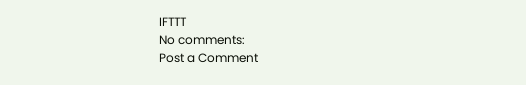IFTTT
No comments:
Post a Comment